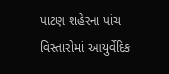પાટણ શહેરના પાંચ વિસ્તારોમાં આયુર્વેદિક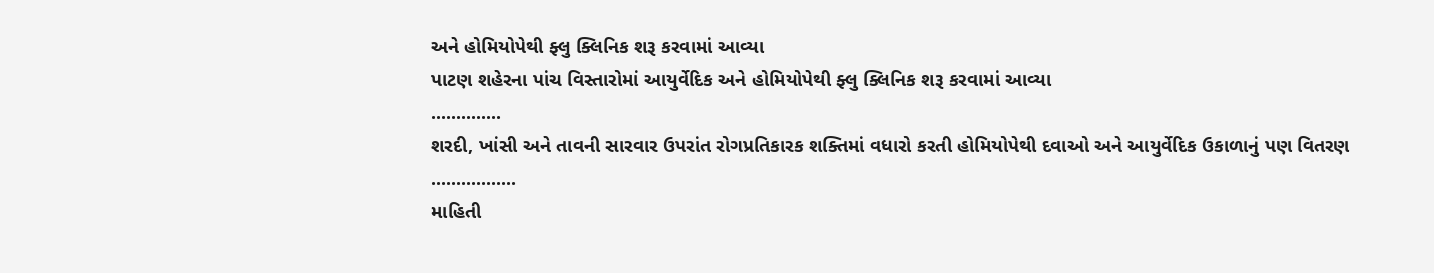અને હોમિયોપેથી ફ્લુ ક્લિનિક શરૂ કરવામાં આવ્યા
પાટણ શહેરના પાંચ વિસ્તારોમાં આયુર્વેદિક અને હોમિયોપેથી ફ્લુ ક્લિનિક શરૂ કરવામાં આવ્યા
..............
શરદી, ખાંસી અને તાવની સારવાર ઉપરાંત રોગપ્રતિકારક શક્તિમાં વધારો કરતી હોમિયોપેથી દવાઓ અને આયુર્વેદિક ઉકાળાનું પણ વિતરણ
.................
માહિતી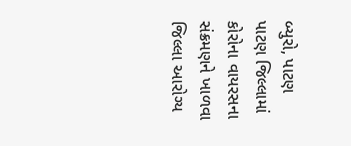બ્યુરો, પાટણ
પાટણ જિલ્લામાં કોરોના વાયરસના સંક્રમણને ખાળવા જિલ્લા આરોગ્ય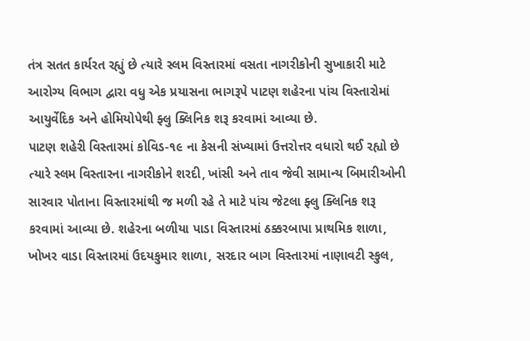તંત્ર સતત કાર્યરત રહ્યું છે ત્યારે સ્લમ વિસ્તારમાં વસતા નાગરીકોની સુખાકારી માટે આરોગ્ય વિભાગ દ્વારા વધુ એક પ્રયાસના ભાગરૂપે પાટણ શહેરના પાંચ વિસ્તારોમાં આયુર્વેદિક અને હોમિયોપેથી ફ્લુ ક્લિનિક શરૂ કરવામાં આવ્યા છે.
પાટણ શહેરી વિસ્તારમાં કોવિડ-૧૯ ના કેસની સંખ્યામાં ઉત્તરોત્તર વધારો થઈ રહ્યો છે ત્યારે સ્લમ વિસ્તારના નાગરીકોને શરદી, ખાંસી અને તાવ જેવી સામાન્ય બિમારીઓની સારવાર પોતાના વિસ્તારમાંથી જ મળી રહે તે માટે પાંચ જેટલા ફ્લુ ક્લિનિક શરૂ કરવામાં આવ્યા છે. શહેરના બળીયા પાડા વિસ્તારમાં ઠક્કરબાપા પ્રાથમિક શાળા, ખોખર વાડા વિસ્તારમાં ઉદયકુમાર શાળા, સરદાર બાગ વિસ્તારમાં નાણાવટી સ્કુલ,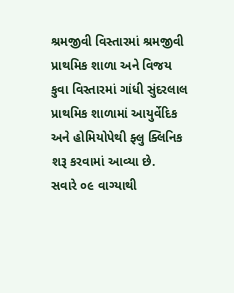શ્રમજીવી વિસ્તારમાં શ્રમજીવી પ્રાથમિક શાળા અને વિજય કુવા વિસ્તારમાં ગાંધી સુંદરલાલ પ્રાથમિક શાળામાં આયુર્વેદિક અને હોમિયોપેથી ફ્લુ ક્લિનિક શરૂ કરવામાં આવ્યા છે.
સવારે ૦૯ વાગ્યાથી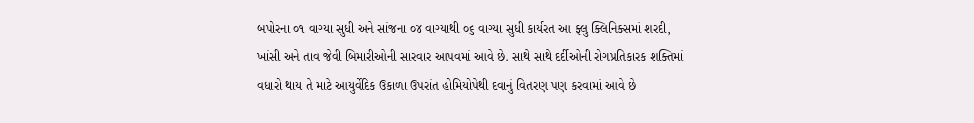બપોરના ૦૧ વાગ્યા સુધી અને સાંજના ૦૪ વાગ્યાથી ૦૬ વાગ્યા સુધી કાર્યરત આ ફ્લુ ક્લિનિક્સમાં શરદી, ખાંસી અને તાવ જેવી બિમારીઓની સારવાર આપવમાં આવે છે. સાથે સાથે દર્દીઓની રોગપ્રતિકારક શક્તિમાં વધારો થાય તે માટે આયુર્વેદિક ઉકાળા ઉપરાંત હોમિયોપેથી દવાનું વિતરણ પણ કરવામાં આવે છે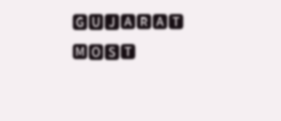🅶🆄🅹🅰🆁🅰🆃 🅼🅾🆂🆃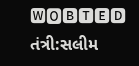🆆🅾🅱🆃🅴🅳
તંત્રી:સલીમ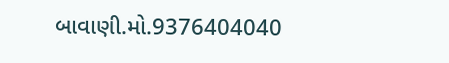બાવાણી.મો.9376404040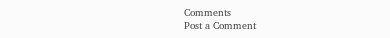Comments
Post a Comment